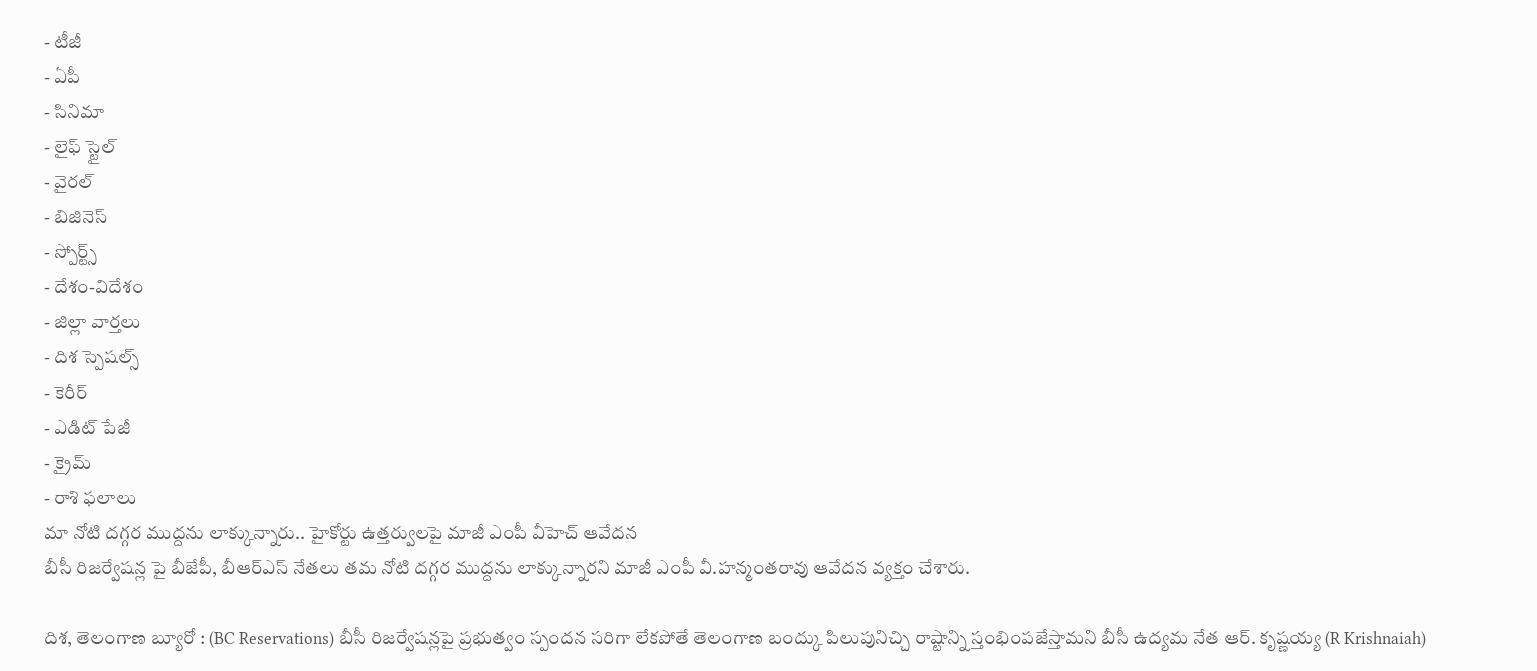- టీజీ
- ఏపీ
- సినిమా
- లైఫ్ స్టైల్
- వైరల్
- బిజినెస్
- స్పోర్ట్స్
- దేశం-విదేశం
- జిల్లా వార్తలు
- దిశ స్పెషల్స్
- కెరీర్
- ఎడిట్ పేజీ
- క్రైమ్
- రాశి ఫలాలు
మా నోటి దగ్గర ముద్దను లాక్కున్నారు.. హైకోర్టు ఉత్తర్వులపై మాజీ ఎంపీ వీహెచ్ ఆవేదన
బీసీ రిజర్వేషన్ల పై బీజేపీ, బీఆర్ఎస్ నేతలు తమ నోటి దగ్గర ముద్దను లాక్కున్నారని మాజీ ఎంపీ వీ.హన్మంతరావు ఆవేదన వ్యక్తం చేశారు.

దిశ, తెలంగాణ బ్యూరో : (BC Reservations) బీసీ రిజర్వేషన్లపై ప్రభుత్వం స్పందన సరిగా లేకపోతే తెలంగాణ బంద్కు పిలుపునిచ్చి రాష్టాన్ని స్తంభింపజేస్తామని బీసీ ఉద్యమ నేత ఆర్. కృష్ణయ్య (R Krishnaiah)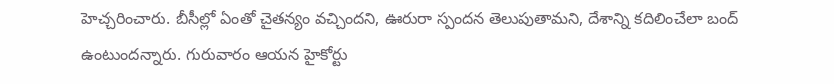హెచ్చరించారు. బీసీల్లో ఏంతో చైతన్యం వచ్చిందని, ఊరురా స్పందన తెలుపుతామని, దేశాన్ని కదిలించేలా బంద్ ఉంటుందన్నారు. గురువారం ఆయన హైకోర్టు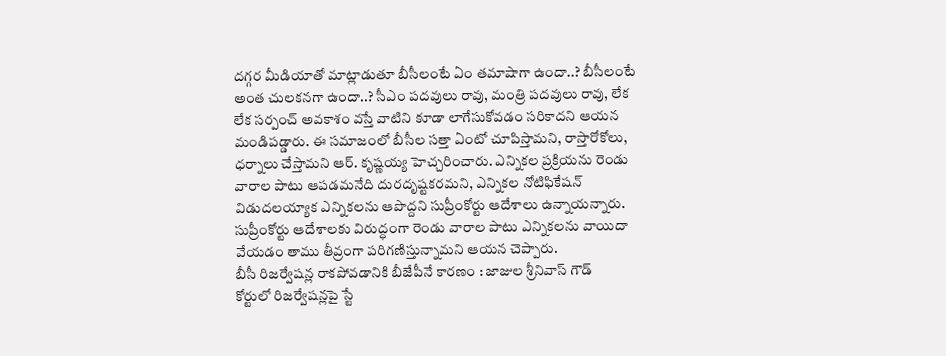దగ్గర మీడియాతో మాట్లాడుతూ బీసీలంటే ఏం తమాషాగా ఉందా..? బీసీలంటే అంత చులకనగా ఉందా..? సీఎం పదవులు రావు, మంత్రి పదవులు రావు, లేక లేక సర్పంచ్ అవకాశం వస్తే వాటిని కూడా లాగేసుకోవడం సరికాదని ఆయన మండిపడ్డారు. ఈ సమాజంలో బీసీల సత్తా ఏంటో చూపిస్తామని, రాస్తారోకోలు, ధర్నాలు చేస్తామని ఆర్. కృష్ణయ్య హెచ్చరించారు. ఎన్నికల ప్రక్రియను రెండు వారాల పాటు ఆపడమనేది దురదృష్టకరమని, ఎన్నికల నోటిఫికేషన్ విడుదలయ్యాక ఎన్నికలను ఆపొద్దని సుప్రీంకోర్టు ఆదేశాలు ఉన్నాయన్నారు. సుప్రీంకోర్టు ఆదేశాలకు విరుద్ధంగా రెండు వారాల పాటు ఎన్నికలను వాయిదా వేయడం తాము తీవ్రంగా పరిగణిస్తున్నామని ఆయన చెప్పారు.
బీసీ రిజర్వేషన్ల రాకపోవడానికి బీజేపీనే కారణం : జాజుల శ్రీనివాస్ గౌడ్
కోర్టులో రిజర్వేషన్లపై స్టే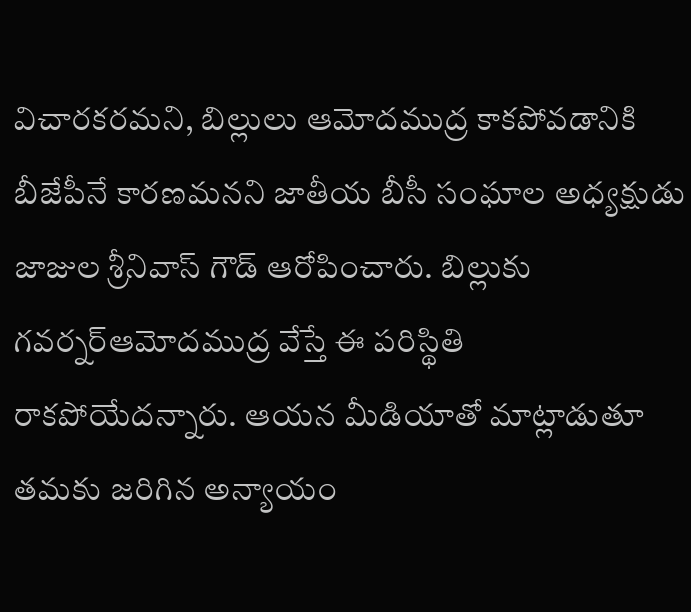విచారకరమని, బిల్లులు ఆమోదముద్ర కాకపోవడానికి బీజేపీనే కారణమనని జాతీయ బీసీ సంఘాల అధ్యక్షుడు జాజుల శ్రీనివాస్ గౌడ్ ఆరోపించారు. బిల్లుకు గవర్నర్ఆమోదముద్ర వేస్తే ఈ పరిస్థితి రాకపోయేదన్నారు. ఆయన మీడియాతో మాట్లాడుతూ తమకు జరిగిన అన్యాయం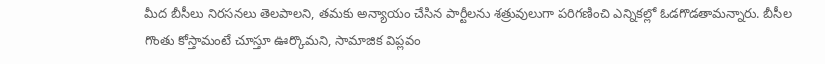మీద బీసీలు నిరసనలు తెలపాలని, తమకు అన్యాయం చేసిన పార్టీలను శత్రువులుగా పరిగణించి ఎన్నికల్లో ఓడగొడతామన్నారు. బీసీల గొంతు కోస్తామంటే చూస్తూ ఊర్కొమని, సామాజిక విప్లవం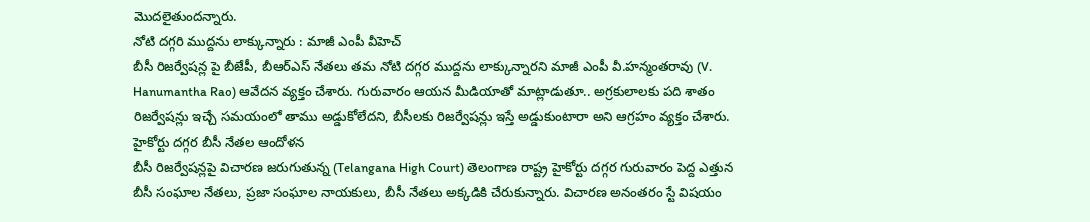మొదలైతుందన్నారు.
నోటి దగ్గరి ముద్దను లాక్కున్నారు : మాజీ ఎంపీ వీహెచ్
బీసీ రిజర్వేషన్ల పై బీజేపీ, బీఆర్ఎస్ నేతలు తమ నోటి దగ్గర ముద్దను లాక్కున్నారని మాజీ ఎంపీ వీ.హన్మంతరావు (V. Hanumantha Rao) ఆవేదన వ్యక్తం చేశారు. గురువారం ఆయన మీడియాతో మాట్లాడుతూ.. అగ్రకులాలకు పది శాతం రిజర్వేషన్లు ఇచ్చే సమయంలో తాము అడ్డుకోలేదని, బీసీలకు రిజర్వేషన్లు ఇస్తే అడ్డుకుంటారా అని ఆగ్రహం వ్యక్తం చేశారు.
హైకోర్టు దగ్గర బీసీ నేతల ఆందోళన
బీసీ రిజర్వేషన్లపై విచారణ జరుగుతున్న (Telangana High Court) తెలంగాణ రాష్ట్ర హైకోర్టు దగ్గర గురువారం పెద్ద ఎత్తున బీసీ సంఘాల నేతలు, ప్రజా సంఘాల నాయకులు, బీసీ నేతలు అక్కడికి చేరుకున్నారు. విచారణ అనంతరం స్టే విషయం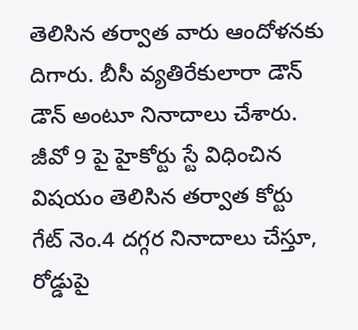తెలిసిన తర్వాత వారు ఆందోళనకు దిగారు. బీసీ వ్యతిరేకులారా డౌన్ డౌన్ అంటూ నినాదాలు చేశారు. జీవో 9 పై హైకోర్టు స్టే విధించిన విషయం తెలిసిన తర్వాత కోర్టు గేట్ నెం.4 దగ్గర నినాదాలు చేస్తూ, రోడ్డుపై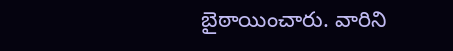బైఠాయించారు. వారిని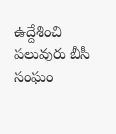ఉద్దేశించి పలువురు బీసీ సంఘం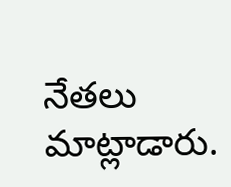నేతలు మాట్లాడారు.